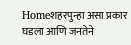Homeशहरपुन्हा असा प्रकार घडला आणि जनतेने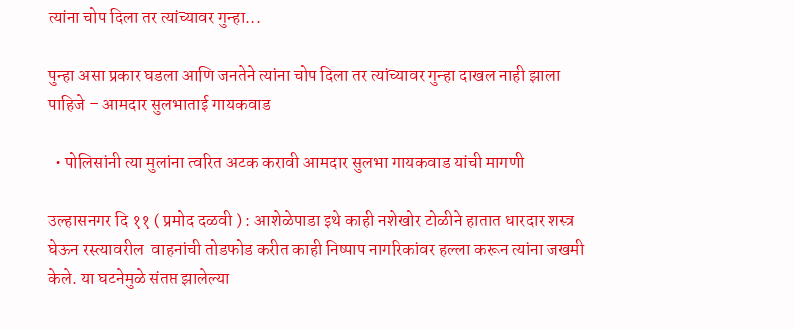त्यांना चोप दिला तर त्यांच्यावर गुन्हा...

पुन्हा असा प्रकार घडला आणि जनतेने त्यांना चोप दिला तर त्यांच्यावर गुन्हा दाखल नाही झाला पाहिजे – आमदार सुलभाताई गायकवाड

  • पोलिसांनी त्या मुलांना त्वरित अटक करावी आमदार सुलभा गायकवाड यांची मागणी

उल्हासनगर दि ११ ( प्रमोद दळवी ) : आशेळेपाडा इथे काही नशेखोर टोळीने हातात धारदार शस्त्र घेऊन रस्त्यावरील  वाहनांची तोडफोड करीत काही निष्पाप नागरिकांवर हल्ला करून त्यांना जखमी केले. या घटनेमुळे संतप्त झालेल्या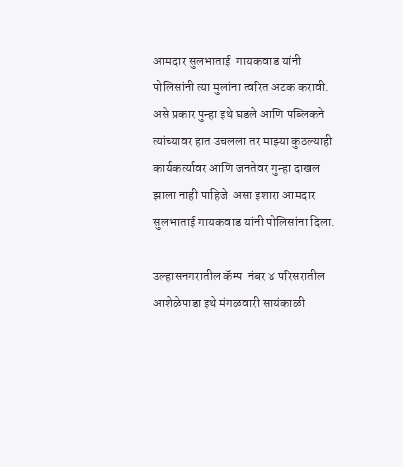आमदार सुलभाताई  गायकवाड यांनी पोलिसांनी त्या मुलांना त्वरित अटक करावी. असे प्रकार पुन्हा इथे घडले आणि पब्लिकने त्यांच्यावर हात उचलला तर माझ्या कुठल्याही कार्यकर्त्यावर आणि जनतेवर गुन्हा दाखल झाला नाही पाहिजे  असा इशारा आमदार सुलभाताई गायकवाड यांनी पोलिसांना दिला.

उल्हासनगरातील कॅम्प  नंबर ४ परिसरातील आशेळेपाडा इथे मंगळवारी सायंकाळी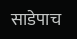साडेपाच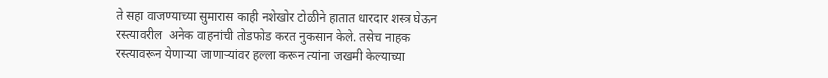ते सहा वाजण्याच्या सुमारास काही नशेखोर टोळीने हातात धारदार शस्त्र घेऊन रस्त्यावरील  अनेक वाहनांची तोडफोड करत नुकसान केले. तसेच नाहक रस्त्यावरून येणाऱ्या जाणाऱ्यांवर हल्ला करून त्यांना जखमी केल्याच्या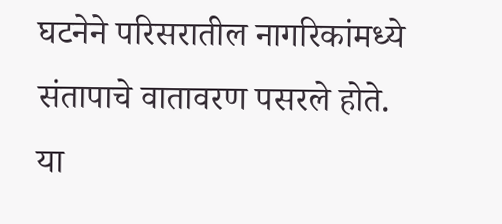घटनेने परिसरातील नागरिकांमध्ये संतापाचे वातावरण पसरले होते. या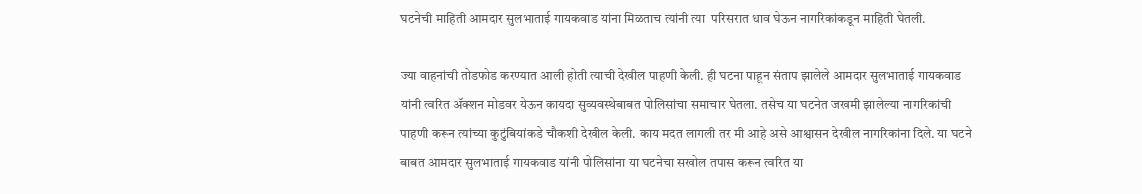घटनेची माहिती आमदार सुलभाताई गायकवाड यांना मिळताच त्यांनी त्या  परिसरात धाव घेऊन नागरिकांकडून माहिती घेतली.

ज्या वाहनांची तोडफोड करण्यात आली होती त्याची देखील पाहणी केली. ही घटना पाहून संताप झालेले आमदार सुलभाताई गायकवाड यांनी त्वरित ॲक्शन मोडवर येऊन कायदा सुव्यवस्थेबाबत पोलिसांचा समाचार घेतला. तसेच या घटनेत जखमी झालेल्या नागरिकांची पाहणी करून त्यांच्या कुटुंबियांकडे चौकशी देखील केली. काय मदत लागली तर मी आहे असे आश्वासन देखील नागरिकांना दिले. या घटने बाबत आमदार सुलभाताई गायकवाड यांनी पोलिसांना या घटनेचा सखोल तपास करून त्वरित या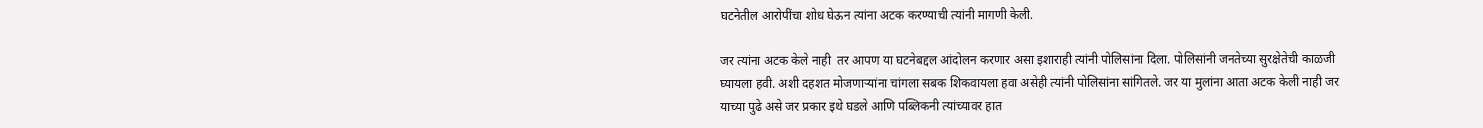घटनेतील आरोपींचा शोध घेऊन त्यांना अटक करण्याची त्यांनी मागणी केली.

जर त्यांना अटक केले नाही  तर आपण या घटनेबद्दल आंदोलन करणार असा इशाराही त्यांनी पोलिसांना दिला. पोलिसांनी जनतेच्या सुरक्षेतेची काळजी घ्यायला हवी. अशी दहशत मोजणाऱ्यांना चांगला सबक शिकवायला हवा असेही त्यांनी पोलिसांना सांगितले. जर या मुलांना आता अटक केली नाही जर याच्या पुढे असे जर प्रकार इथे घडले आणि पब्लिकनी त्यांच्यावर हात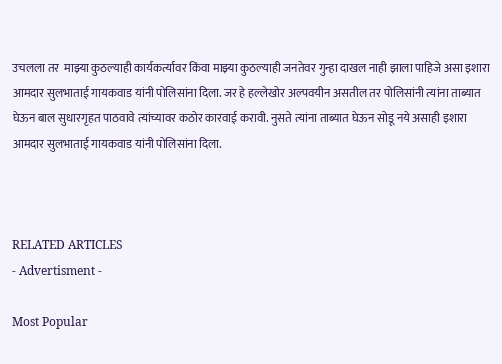उचलला तर  माझ्या कुठल्याही कार्यकर्त्यावर किंवा माझ्या कुठल्याही जनतेवर गुन्हा दाखल नाही झाला पाहिजे असा इशारा आमदार सुलभाताई गायकवाड यांनी पोलिसांना दिला. जर हे हल्लेखोर अल्पवयीन असतील तर पोलिसांनी त्यांना ताब्यात घेऊन बाल सुधारगृहत पाठवावे त्यांच्यावर कठोर कारवाई करावी. नुसते त्यांना ताब्यात घेऊन सोडू नये असाही इशारा आमदार सुलभाताई गायकवाड यांनी पोलिसांना दिला.



RELATED ARTICLES
- Advertisment -

Most Popular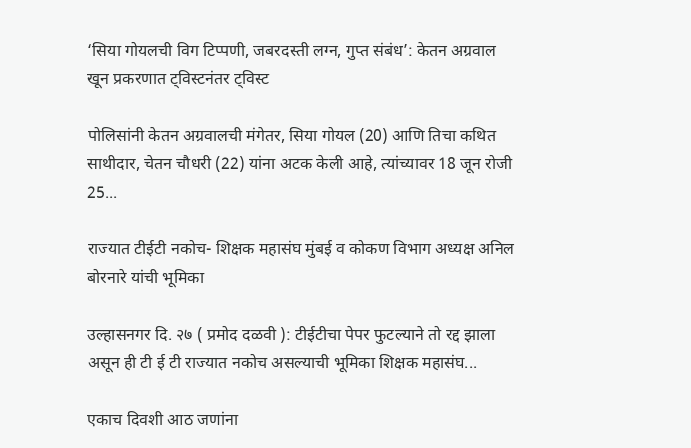‘सिया गोयलची विग टिप्पणी, जबरदस्ती लग्न, गुप्त संबंध’: केतन अग्रवाल खून प्रकरणात ट्विस्टनंतर ट्विस्ट

पोलिसांनी केतन अग्रवालची मंगेतर, सिया गोयल (20) आणि तिचा कथित साथीदार, चेतन चौधरी (22) यांना अटक केली आहे, त्यांच्यावर 18 जून रोजी 25...

राज्यात टीईटी नकोच- शिक्षक महासंघ मुंबई व कोकण विभाग अध्यक्ष अनिल बोरनारे यांची भूमिका

उल्हासनगर दि. २७ ( प्रमोद दळवी ): टीईटीचा पेपर फुटल्याने तो रद्द झाला असून ही टी ई टी राज्यात नकोच असल्याची भूमिका शिक्षक महासंघ...

एकाच दिवशी आठ जणांना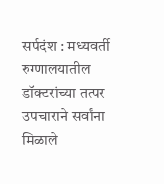सर्पदंश : मध्यवर्ती रुग्णालयातील डॉक्टरांच्या तत्पर उपचाराने सर्वांना मिळाले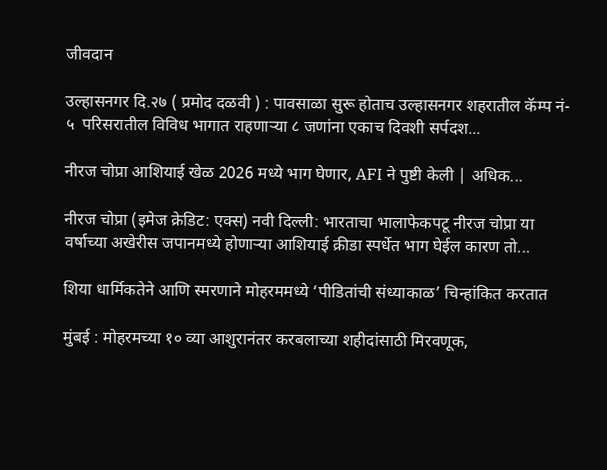जीवदान

उल्हासनगर दि.२७ ( प्रमोद दळवी ) : पावसाळा सुरू होताच उल्हासनगर शहरातील कॅम्प नं- ५  परिसरातील विविध भागात राहणाऱ्या ८ जणांना एकाच दिवशी सर्पदश...

नीरज चोप्रा आशियाई खेळ 2026 मध्ये भाग घेणार, AFI ने पुष्टी केली | अधिक...

नीरज चोप्रा (इमेज क्रेडिट: एक्स) नवी दिल्ली: भारताचा भालाफेकपटू नीरज चोप्रा या वर्षाच्या अखेरीस जपानमध्ये होणाऱ्या आशियाई क्रीडा स्पर्धेत भाग घेईल कारण तो...

शिया धार्मिकतेने आणि स्मरणाने मोहरममध्ये ‘पीडितांची संध्याकाळ’ चिन्हांकित करतात

मुंबई : मोहरमच्या १० व्या आशुरानंतर करबलाच्या शहीदांसाठी मिरवणूक,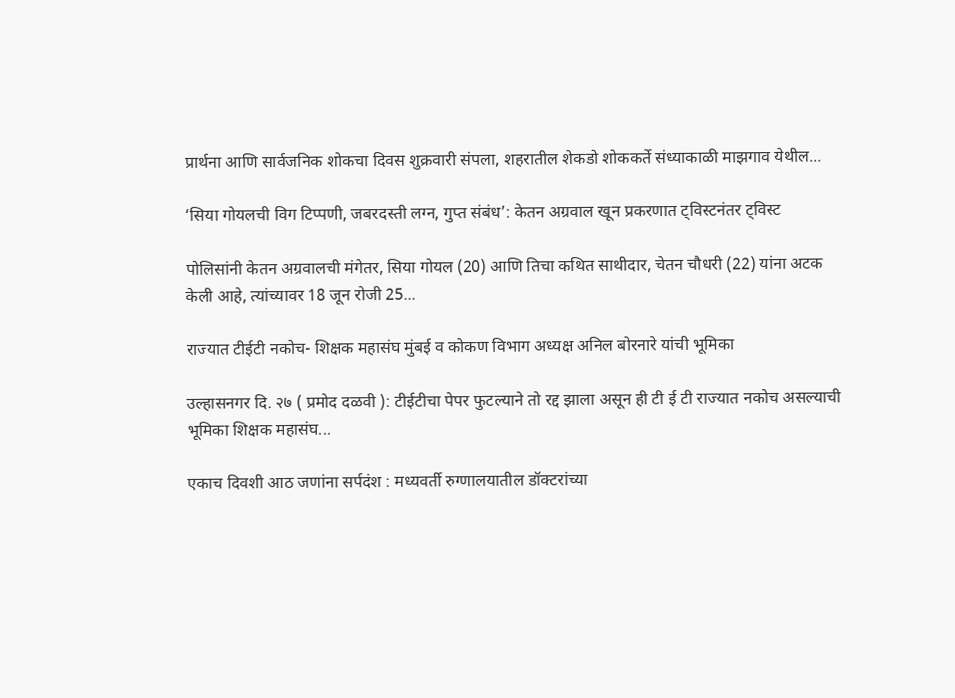प्रार्थना आणि सार्वजनिक शोकचा दिवस शुक्रवारी संपला, शहरातील शेकडो शोककर्ते संध्याकाळी माझगाव येथील...

‘सिया गोयलची विग टिप्पणी, जबरदस्ती लग्न, गुप्त संबंध’: केतन अग्रवाल खून प्रकरणात ट्विस्टनंतर ट्विस्ट

पोलिसांनी केतन अग्रवालची मंगेतर, सिया गोयल (20) आणि तिचा कथित साथीदार, चेतन चौधरी (22) यांना अटक केली आहे, त्यांच्यावर 18 जून रोजी 25...

राज्यात टीईटी नकोच- शिक्षक महासंघ मुंबई व कोकण विभाग अध्यक्ष अनिल बोरनारे यांची भूमिका

उल्हासनगर दि. २७ ( प्रमोद दळवी ): टीईटीचा पेपर फुटल्याने तो रद्द झाला असून ही टी ई टी राज्यात नकोच असल्याची भूमिका शिक्षक महासंघ...

एकाच दिवशी आठ जणांना सर्पदंश : मध्यवर्ती रुग्णालयातील डॉक्टरांच्या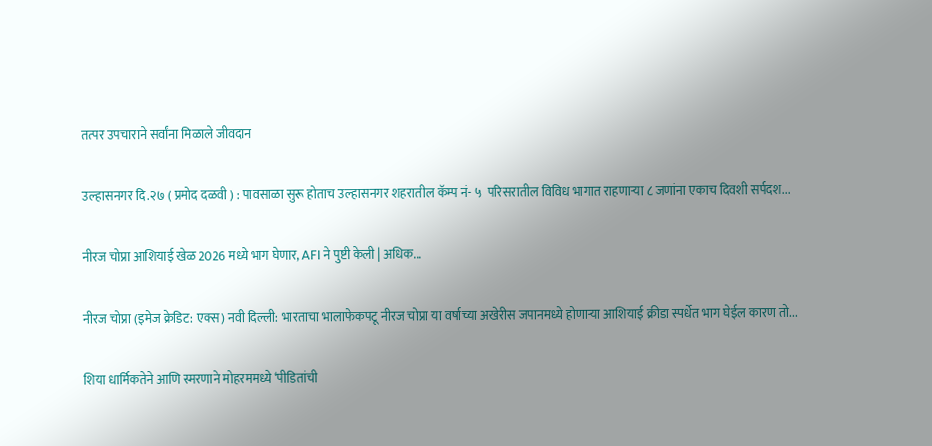तत्पर उपचाराने सर्वांना मिळाले जीवदान

उल्हासनगर दि.२७ ( प्रमोद दळवी ) : पावसाळा सुरू होताच उल्हासनगर शहरातील कॅम्प नं- ५  परिसरातील विविध भागात राहणाऱ्या ८ जणांना एकाच दिवशी सर्पदश...

नीरज चोप्रा आशियाई खेळ 2026 मध्ये भाग घेणार, AFI ने पुष्टी केली | अधिक...

नीरज चोप्रा (इमेज क्रेडिट: एक्स) नवी दिल्ली: भारताचा भालाफेकपटू नीरज चोप्रा या वर्षाच्या अखेरीस जपानमध्ये होणाऱ्या आशियाई क्रीडा स्पर्धेत भाग घेईल कारण तो...

शिया धार्मिकतेने आणि स्मरणाने मोहरममध्ये ‘पीडितांची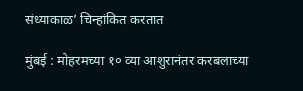संध्याकाळ’ चिन्हांकित करतात

मुंबई : मोहरमच्या १० व्या आशुरानंतर करबलाच्या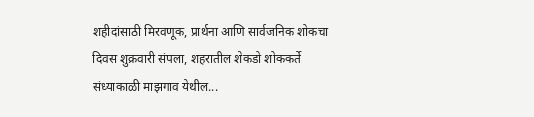शहीदांसाठी मिरवणूक, प्रार्थना आणि सार्वजनिक शोकचा दिवस शुक्रवारी संपला, शहरातील शेकडो शोककर्ते संध्याकाळी माझगाव येथील...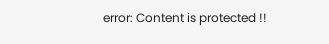error: Content is protected !!